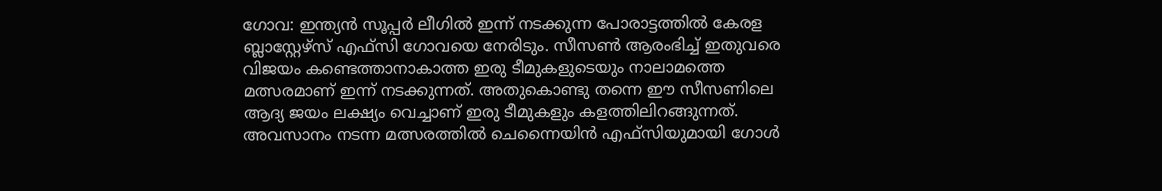ഗോവ: ഇന്ത്യൻ സൂപ്പർ ലീഗിൽ ഇന്ന് നടക്കുന്ന പോരാട്ടത്തിൽ കേരള ബ്ലാസ്റ്റേഴ്സ് എഫ്സി ഗോവയെ നേരിടും. സീസൺ ആരംഭിച്ച് ഇതുവരെ വിജയം കണ്ടെത്താനാകാത്ത ഇരു ടീമുകളുടെയും നാലാമത്തെ മത്സരമാണ് ഇന്ന് നടക്കുന്നത്. അതുകൊണ്ടു തന്നെ ഈ സീസണിലെ ആദ്യ ജയം ലക്ഷ്യം വെച്ചാണ് ഇരു ടീമുകളും കളത്തിലിറങ്ങുന്നത്.
അവസാനം നടന്ന മത്സരത്തിൽ ചെന്നൈയിൻ എഫ്സിയുമായി ഗോൾ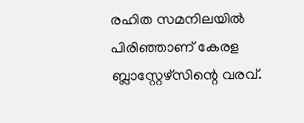രഹിത സമനിലയിൽ പിരിഞ്ഞാണ് കേരള ബ്ലാസ്റ്റേഴ്സിന്റെ വരവ്.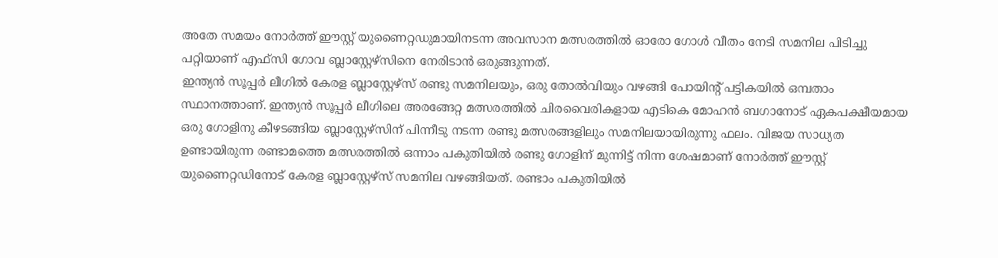അതേ സമയം നോർത്ത് ഈസ്റ്റ് യുണൈറ്റഡുമായിനടന്ന അവസാന മത്സരത്തിൽ ഓരോ ഗോൾ വീതം നേടി സമനില പിടിച്ചു പറ്റിയാണ് എഫ്സി ഗോവ ബ്ലാസ്റ്റേഴ്സിനെ നേരിടാൻ ഒരുങ്ങുന്നത്.
ഇന്ത്യൻ സൂപ്പർ ലീഗിൽ കേരള ബ്ലാസ്റ്റേഴ്സ് രണ്ടു സമനിലയും, ഒരു തോൽവിയും വഴങ്ങി പോയിന്റ് പട്ടികയിൽ ഒമ്പതാം സ്ഥാനത്താണ്. ഇന്ത്യൻ സൂപ്പർ ലീഗിലെ അരങ്ങേറ്റ മത്സരത്തിൽ ചിരവൈരികളായ എടികെ മോഹൻ ബഗാനോട് ഏകപക്ഷീയമായ ഒരു ഗോളിനു കീഴടങ്ങിയ ബ്ലാസ്റ്റേഴ്സിന് പിന്നീടു നടന്ന രണ്ടു മത്സരങ്ങളിലും സമനിലയായിരുന്നു ഫലം. വിജയ സാധ്യത ഉണ്ടായിരുന്ന രണ്ടാമത്തെ മത്സരത്തിൽ ഒന്നാം പകുതിയിൽ രണ്ടു ഗോളിന് മുന്നിട്ട് നിന്ന ശേഷമാണ് നോർത്ത് ഈസ്റ്റ് യുണൈറ്റഡിനോട് കേരള ബ്ലാസ്റ്റേഴ്സ് സമനില വഴങ്ങിയത്. രണ്ടാം പകുതിയിൽ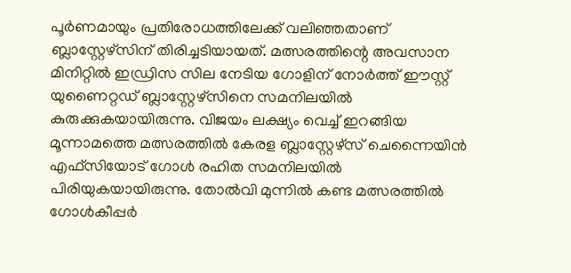പൂർണമായും പ്രതിരോധത്തിലേക്ക് വലിഞ്ഞതാണ് ബ്ലാസ്റ്റേഴ്സിന് തിരിച്ചടിയായത്. മത്സരത്തിന്റെ അവസാന മിനിറ്റിൽ ഇഡ്രിസ സില നേടിയ ഗോളിന് നോർത്ത് ഈസ്റ്റ് യുണൈറ്റഡ് ബ്ലാസ്റ്റേഴ്സിനെ സമനിലയിൽ കുരുക്കുകയായിരുന്നു. വിജയം ലക്ഷ്യം വെച്ച് ഇറങ്ങിയ മൂന്നാമത്തെ മത്സരത്തിൽ കേരള ബ്ലാസ്റ്റേഴ്സ് ചെന്നൈയിൻ എഫ്സിയോട് ഗോൾ രഹിത സമനിലയിൽ പിരിയുകയായിരുന്നു. തോൽവി മുന്നിൽ കണ്ട മത്സരത്തിൽ ഗോൾകീപ്പർ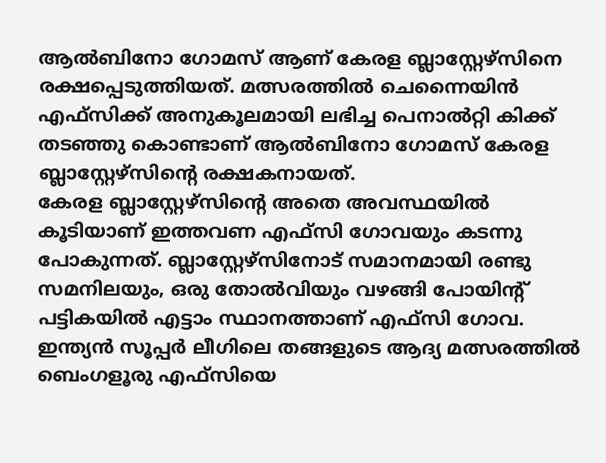ആൽബിനോ ഗോമസ് ആണ് കേരള ബ്ലാസ്റ്റേഴ്സിനെ രക്ഷപ്പെടുത്തിയത്. മത്സരത്തിൽ ചെന്നൈയിൻ എഫ്സിക്ക് അനുകൂലമായി ലഭിച്ച പെനാൽറ്റി കിക്ക് തടഞ്ഞു കൊണ്ടാണ് ആൽബിനോ ഗോമസ് കേരള ബ്ലാസ്റ്റേഴ്സിന്റെ രക്ഷകനായത്.
കേരള ബ്ലാസ്റ്റേഴ്സിന്റെ അതെ അവസ്ഥയിൽ കൂടിയാണ് ഇത്തവണ എഫ്സി ഗോവയും കടന്നു പോകുന്നത്. ബ്ലാസ്റ്റേഴ്സിനോട് സമാനമായി രണ്ടു സമനിലയും, ഒരു തോൽവിയും വഴങ്ങി പോയിന്റ് പട്ടികയിൽ എട്ടാം സ്ഥാനത്താണ് എഫ്സി ഗോവ. ഇന്ത്യൻ സൂപ്പർ ലീഗിലെ തങ്ങളുടെ ആദ്യ മത്സരത്തിൽ ബെംഗളൂരു എഫ്സിയെ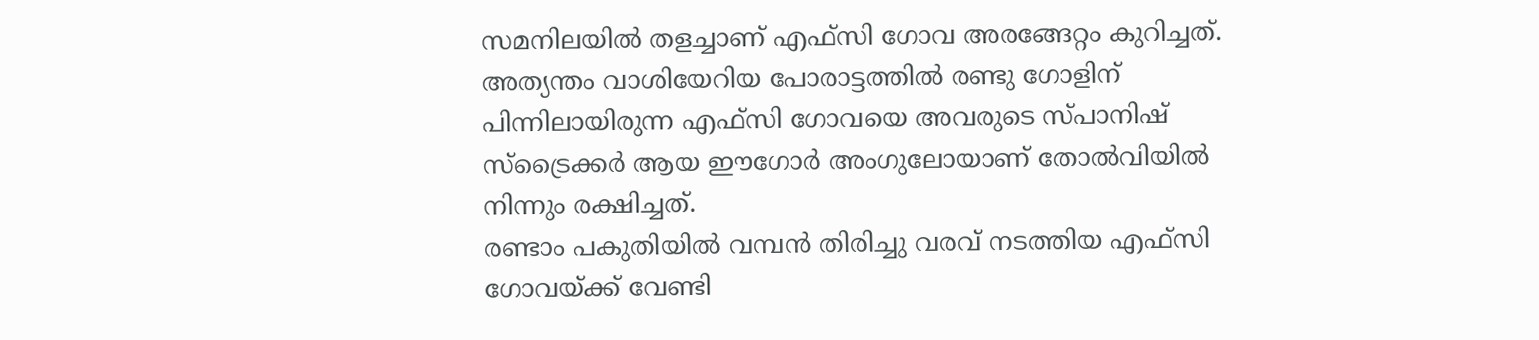സമനിലയിൽ തളച്ചാണ് എഫ്സി ഗോവ അരങ്ങേറ്റം കുറിച്ചത്. അത്യന്തം വാശിയേറിയ പോരാട്ടത്തിൽ രണ്ടു ഗോളിന് പിന്നിലായിരുന്ന എഫ്സി ഗോവയെ അവരുടെ സ്പാനിഷ് സ്ട്രൈക്കർ ആയ ഈഗോർ അംഗുലോയാണ് തോൽവിയിൽ നിന്നും രക്ഷിച്ചത്.
രണ്ടാം പകുതിയിൽ വമ്പൻ തിരിച്ചു വരവ് നടത്തിയ എഫ്സി ഗോവയ്ക്ക് വേണ്ടി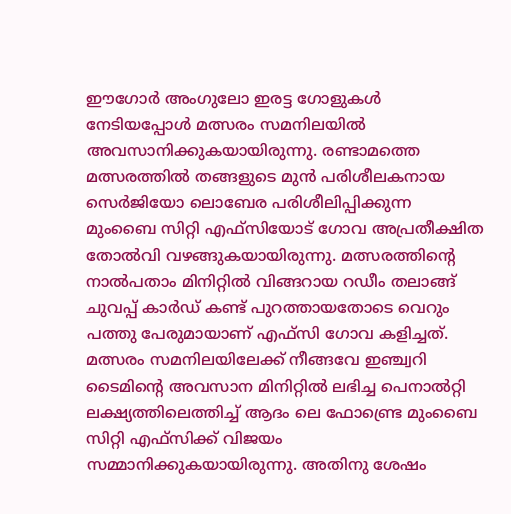ഈഗോർ അംഗുലോ ഇരട്ട ഗോളുകൾ നേടിയപ്പോൾ മത്സരം സമനിലയിൽ അവസാനിക്കുകയായിരുന്നു. രണ്ടാമത്തെ മത്സരത്തിൽ തങ്ങളുടെ മുൻ പരിശീലകനായ സെർജിയോ ലൊബേര പരിശീലിപ്പിക്കുന്ന മുംബൈ സിറ്റി എഫ്സിയോട് ഗോവ അപ്രതീക്ഷിത തോൽവി വഴങ്ങുകയായിരുന്നു. മത്സരത്തിന്റെ നാൽപതാം മിനിറ്റിൽ വിങ്ങറായ റഡീം തലാങ്ങ് ചുവപ്പ് കാർഡ് കണ്ട് പുറത്തായതോടെ വെറും പത്തു പേരുമായാണ് എഫ്സി ഗോവ കളിച്ചത്. മത്സരം സമനിലയിലേക്ക് നീങ്ങവേ ഇഞ്ച്വറി ടൈമിന്റെ അവസാന മിനിറ്റിൽ ലഭിച്ച പെനാൽറ്റി ലക്ഷ്യത്തിലെത്തിച്ച് ആദം ലെ ഫോണ്ട്രെ മുംബൈ സിറ്റി എഫ്സിക്ക് വിജയം സമ്മാനിക്കുകയായിരുന്നു. അതിനു ശേഷം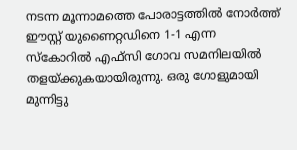നടന്ന മൂന്നാമത്തെ പോരാട്ടത്തിൽ നോർത്ത് ഈസ്റ്റ് യുണൈറ്റഡിനെ 1-1 എന്ന സ്കോറിൽ എഫ്സി ഗോവ സമനിലയിൽ തളയ്ക്കുകയായിരുന്നു. ഒരു ഗോളുമായി മുന്നിട്ടു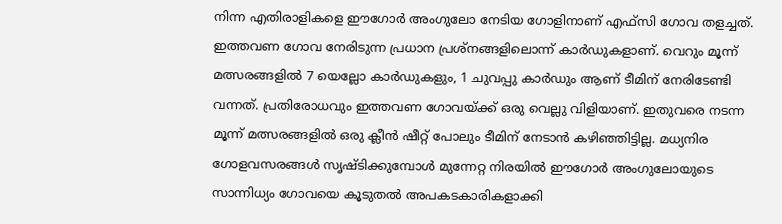നിന്ന എതിരാളികളെ ഈഗോർ അംഗുലോ നേടിയ ഗോളിനാണ് എഫ്സി ഗോവ തളച്ചത്.
ഇത്തവണ ഗോവ നേരിടുന്ന പ്രധാന പ്രശ്നങ്ങളിലൊന്ന് കാർഡുകളാണ്. വെറും മൂന്ന് മത്സരങ്ങളിൽ 7 യെല്ലോ കാർഡുകളും, 1 ചുവപ്പു കാർഡും ആണ് ടീമിന് നേരിടേണ്ടി വന്നത്. പ്രതിരോധവും ഇത്തവണ ഗോവയ്ക്ക് ഒരു വെല്ലു വിളിയാണ്. ഇതുവരെ നടന്ന മൂന്ന് മത്സരങ്ങളിൽ ഒരു ക്ലീൻ ഷീറ്റ് പോലും ടീമിന് നേടാൻ കഴിഞ്ഞിട്ടില്ല. മധ്യനിര ഗോളവസരങ്ങൾ സൃഷ്ടിക്കുമ്പോൾ മുന്നേറ്റ നിരയിൽ ഈഗോർ അംഗുലോയുടെ സാന്നിധ്യം ഗോവയെ കൂടുതൽ അപകടകാരികളാക്കി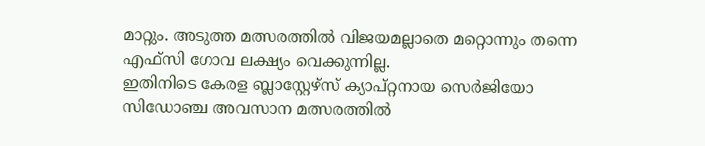മാറ്റും. അടുത്ത മത്സരത്തിൽ വിജയമല്ലാതെ മറ്റൊന്നും തന്നെ എഫ്സി ഗോവ ലക്ഷ്യം വെക്കുന്നില്ല.
ഇതിനിടെ കേരള ബ്ലാസ്റ്റേഴ്സ് ക്യാപ്റ്റനായ സെർജിയോ സിഡോഞ്ച അവസാന മത്സരത്തിൽ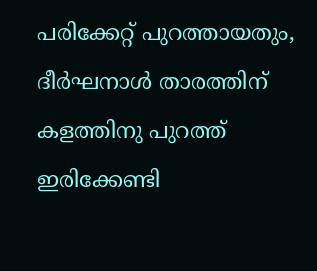പരിക്കേറ്റ് പുറത്തായതും, ദീർഘനാൾ താരത്തിന് കളത്തിനു പുറത്ത് ഇരിക്കേണ്ടി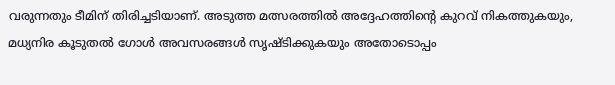വരുന്നതും ടീമിന് തിരിച്ചടിയാണ്. അടുത്ത മത്സരത്തിൽ അദ്ദേഹത്തിന്റെ കുറവ് നികത്തുകയും, മധ്യനിര കൂടുതൽ ഗോൾ അവസരങ്ങൾ സൃഷ്ടിക്കുകയും അതോടൊപ്പം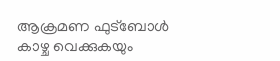ആക്രമണ ഫുട്ബോൾ കാഴ്ച വെക്കുകയും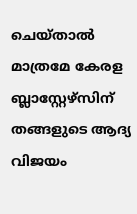ചെയ്താൽ മാത്രമേ കേരള ബ്ലാസ്റ്റേഴ്സിന് തങ്ങളുടെ ആദ്യ വിജയം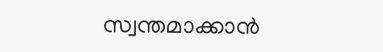സ്വന്തമാക്കാൻ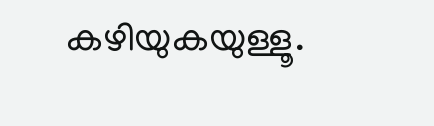കഴിയുകയുള്ളൂ.